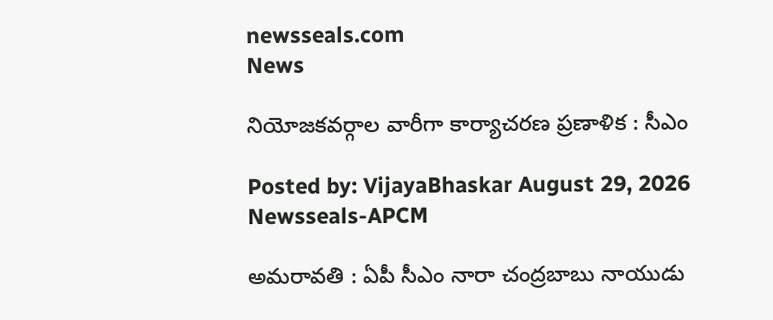newsseals.com
News

నియోజ‌క‌వ‌ర్గాల వారీగా కార్యాచ‌ర‌ణ ప్ర‌ణాళిక : సీఎం

Posted by: VijayaBhaskar August 29, 2026
Newsseals-APCM

అమ‌రావ‌తి : ఏపీ సీఎం నారా చంద్ర‌బాబు నాయుడు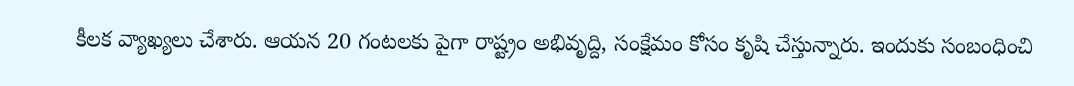కీల‌క వ్యాఖ్య‌లు చేశారు. ఆయ‌న 20 గంట‌లకు పైగా రాష్ట్రం అభివృద్ది, సంక్షేమం కోసం కృషి చేస్తున్నారు. ఇందుకు సంబంధించి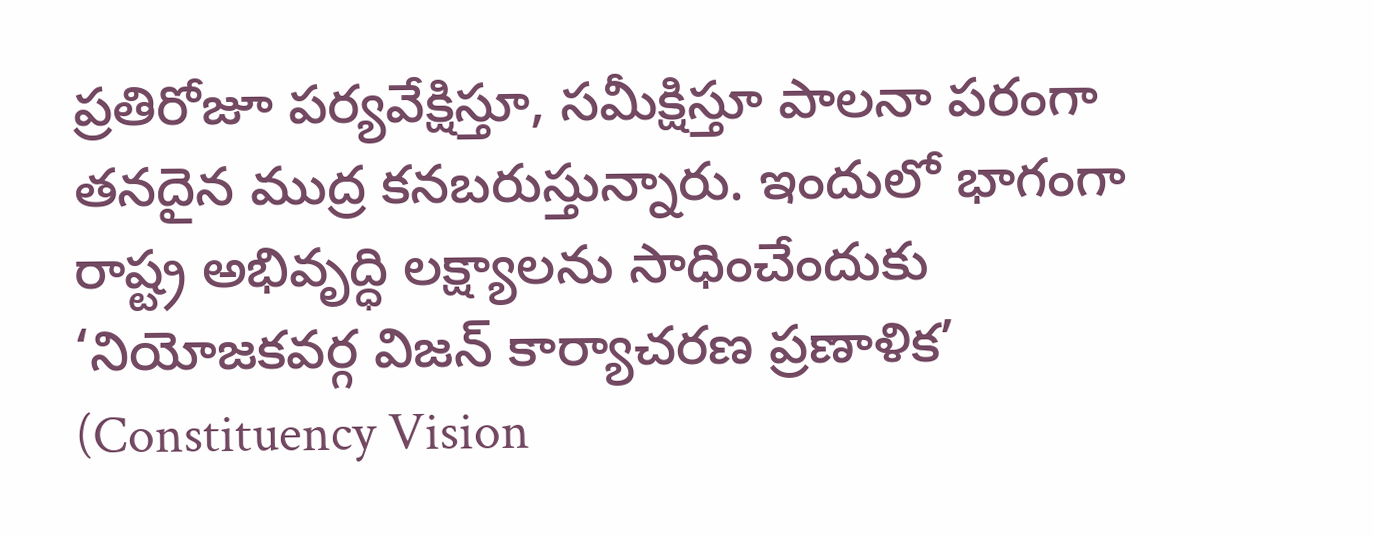ప్ర‌తిరోజూ ప‌ర్య‌వేక్షిస్తూ, స‌మీక్షిస్తూ పాల‌నా ప‌రంగా త‌న‌దైన ముద్ర క‌న‌బ‌రుస్తున్నారు. ఇందులో భాగంగా రాష్ట్ర అభివృద్ధి లక్ష్యాలను సాధించేందుకు ‘నియోజకవర్గ విజన్ కార్యాచరణ ప్రణాళిక’ (Constituency Vision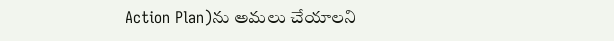Action Plan)ను అమలు చేయాలని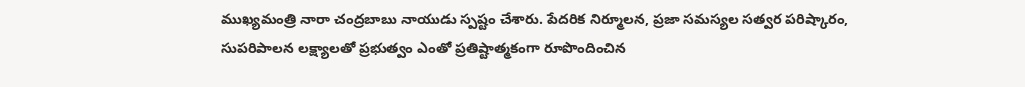ముఖ్యమంత్రి నారా చంద్రబాబు నాయుడు స్ప‌ష్టం చేశారు. పేదరిక నిర్మూలన, ప్రజా సమస్యల సత్వర పరిష్కారం, సుపరిపాలన లక్ష్యాలతో ప్రభుత్వం ఎంతో ప్రతిష్టాత్మకంగా రూపొందించిన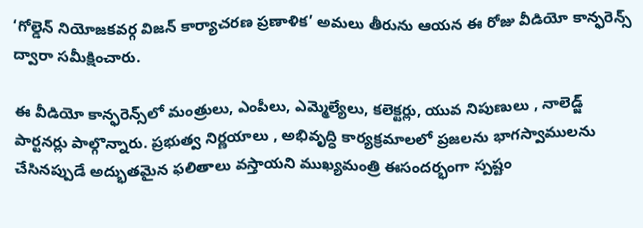‘గోల్డెన్ నియోజకవర్గ విజన్ కార్యాచరణ ప్రణాళిక’ అమలు తీరును ఆయన ఈ రోజు వీడియో కాన్ఫరెన్స్ ద్వారా సమీక్షించారు.

ఈ వీడియో కాన్ఫరెన్స్‌లో మంత్రులు, ఎంపీలు, ఎమ్మెల్యేలు, కలెక్టర్లు, యువ నిపుణులు , నాలెడ్జ్ పార్టనర్లు పాల్గొన్నారు. ప్రభుత్వ నిర్ణయాలు , అభివృద్ధి కార్యక్రమాలలో ప్రజలను భాగస్వాములను చేసినప్పుడే అద్భుతమైన ఫలితాలు వస్తాయని ముఖ్యమంత్రి ఈసంద‌ర్భంగా స్ప‌ష్టం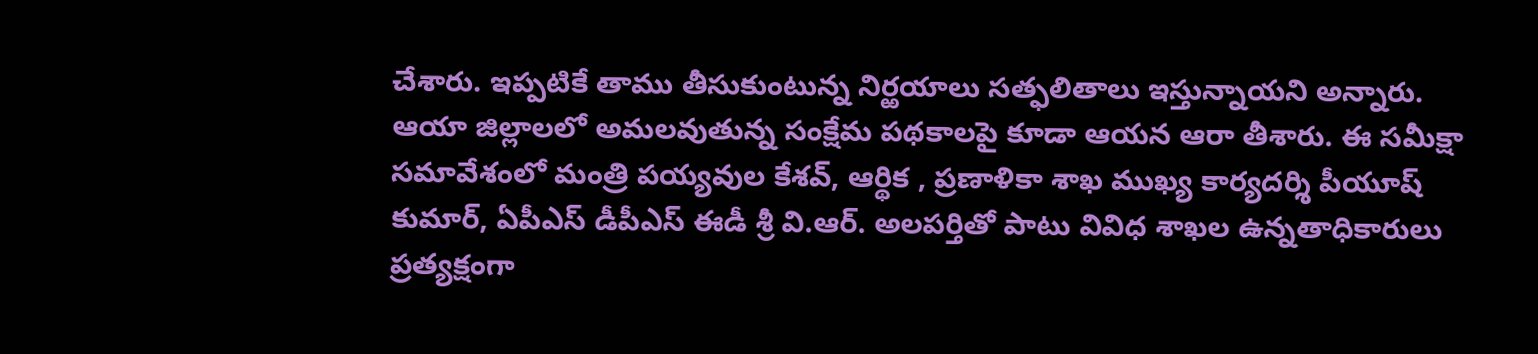చేశారు. ఇప్ప‌టికే తాము తీసుకుంటున్న నిర్ఱ‌యాలు స‌త్ఫ‌లితాలు ఇస్తున్నాయ‌ని అన్నారు. ఆయా జిల్లాల‌లో అమ‌ల‌వుతున్న సంక్షేమ ప‌థ‌కాల‌పై కూడా ఆయ‌న ఆరా తీశారు. ఈ సమీక్షా సమావేశంలో మంత్రి పయ్యవుల కేశవ్, ఆర్థిక , ప్రణాళికా శాఖ ముఖ్య కార్యదర్శి పీయూష్‌ కుమార్, ఏపీఎస్ డీపీఎస్ ఈడీ శ్రీ వి.ఆర్. అలపర్తితో పాటు వివిధ శాఖల ఉన్నతాధికారులు ప్రత్యక్షంగా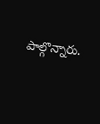పాల్గొన్నారు.